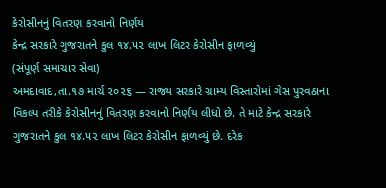કેરોસીનનું વિતરણ કરવાનો નિર્ણય
કેન્દ્ર સરકારે ગુજરાતને કુલ ૧૪.૫૨ લાખ લિટર કેરોસીન ફાળવ્યું
(સંપૂર્ણ સમાચાર સેવા)
અમદાવાદ,તા.૧૭ માર્ચ ૨૦૨૬ — રાજ્ય સરકારે ગ્રામ્ય વિસ્તારોમાં ગેસ પુરવઠાના વિકલ્પ તરીકે કેરોસીનનું વિતરણ કરવાનો નિર્ણય લીધો છે. તે માટે કેન્દ્ર સરકારે ગુજરાતને કુલ ૧૪.૫૨ લાખ લિટર કેરોસીન ફાળવ્યું છે. દરેક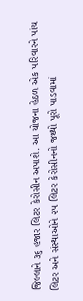જિલ્લાને ૩૬ હજાર લિટર કેરોસીન અપાશે. આ યોજના હેઠળ એક પરિવારને પાંચ લિટર અને સંસ્થાઓને ૨૫ લિટર કેરોસીનનો જથ્થો પૂરો પાડવામાં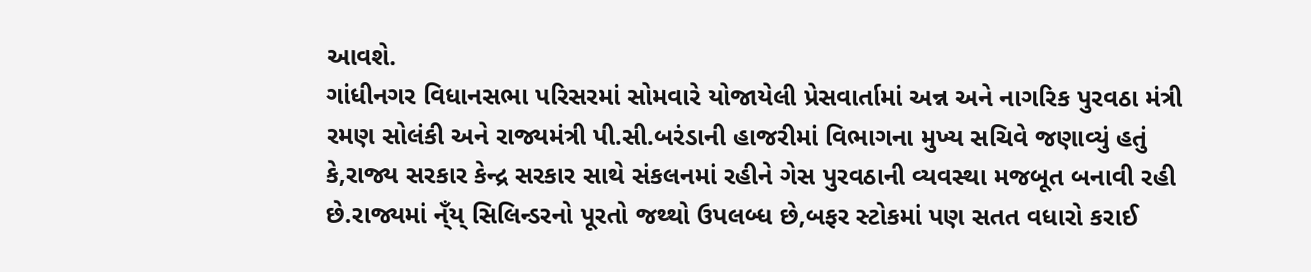આવશે.
ગાંધીનગર વિધાનસભા પરિસરમાં સોમવારે યોજાયેલી પ્રેસવાર્તામાં અન્ન અને નાગરિક પુરવઠા મંત્રી રમણ સોલંકી અને રાજ્યમંત્રી પી.સી.બરંડાની હાજરીમાં વિભાગના મુખ્ય સચિવે જણાવ્યું હતું કે,રાજ્ય સરકાર કેન્દ્ર સરકાર સાથે સંકલનમાં રહીને ગેસ પુરવઠાની વ્યવસ્થા મજબૂત બનાવી રહી છે.રાજ્યમાં ન્ઁય્ સિલિન્ડરનો પૂરતો જથ્થો ઉપલબ્ધ છે,બફર સ્ટોકમાં પણ સતત વધારો કરાઈ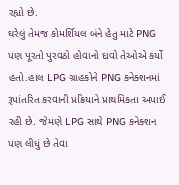રહ્યો છે.
ઘરેલું તેમજ કોમર્શિયલ બંને હેતુ માટે PNG પણ પૂરતો પુરવઠો હોવાનો દાવો તેઓએ કર્યો હતો.હાલ LPG ગ્રાહકોને PNG કનેક્શનમાં રૂપાંતરિત કરવાની પ્રક્રિયાને પ્રાથમિકતા અપાઈ રહી છે. જેમણે LPG સાથે PNG કનેક્શન પણ લીધું છે તેવા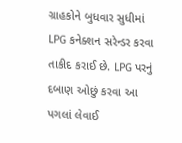ગ્રાહકોને બુધવાર સુધીમાં LPG કનેક્શન સરેન્ડર કરવા તાકીદ કરાઈ છે. LPG પરનું દબાણ ઓછું કરવા આ પગલાં લેવાઈ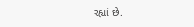રહ્યાં છે.